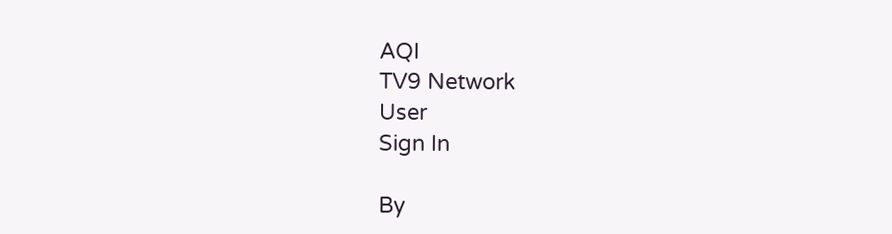AQI
TV9 Network
User
Sign In

By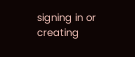signing in or creating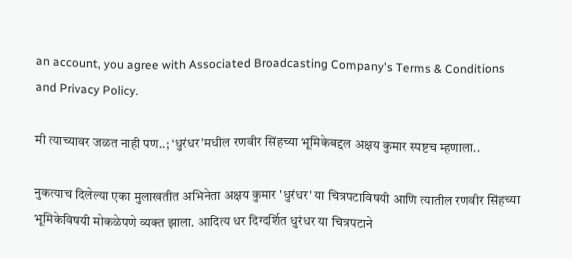an account, you agree with Associated Broadcasting Company's Terms & Conditions and Privacy Policy.

मी त्याच्यावर जळत नाही पण..; ‘धुरंधर’मधील रणवीर सिंहच्या भूमिकेबद्दल अक्षय कुमार स्पष्टच म्हणाला..

नुकत्याच दिलेल्या एका मुलाखतीत अभिनेता अक्षय कुमार 'धुरंधर' या चित्रपटाविषयी आणि त्यातील रणवीर सिंहच्या भूमिकेविषयी मोकळेपणे व्यक्त झाला. आदित्य धर दिग्दर्शित धुरंधर या चित्रपटाने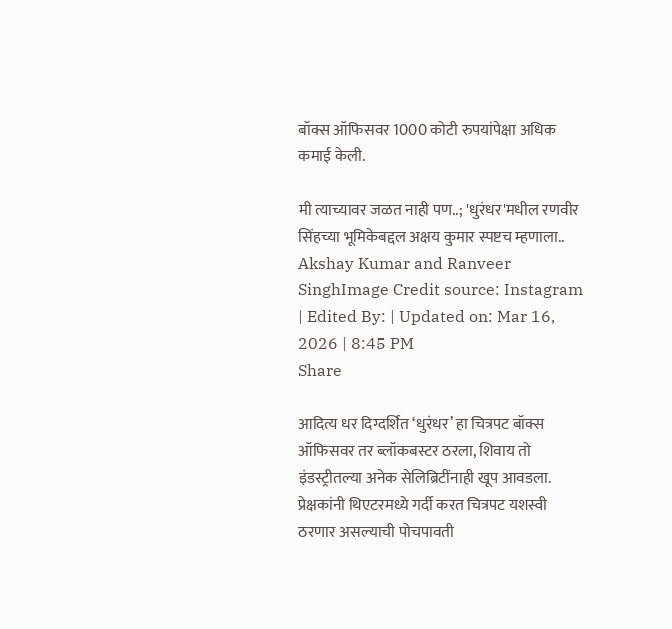बॉक्स ऑफिसवर 1000 कोटी रुपयांपेक्षा अधिक कमाई केली.

मी त्याच्यावर जळत नाही पण..; 'धुरंधर'मधील रणवीर सिंहच्या भूमिकेबद्दल अक्षय कुमार स्पष्टच म्हणाला..
Akshay Kumar and Ranveer SinghImage Credit source: Instagram
| Edited By: | Updated on: Mar 16, 2026 | 8:45 PM
Share

आदित्य धर दिग्दर्शित ‘धुरंधर’ हा चित्रपट बॉक्स ऑफिसवर तर ब्लॉकबस्टर ठरला, शिवाय तो इंडस्ट्रीतल्या अनेक सेलिब्रिटींनाही खूप आवडला. प्रेक्षकांनी थिएटरमध्ये गर्दी करत चित्रपट यशस्वी ठरणार असल्याची पोचपावती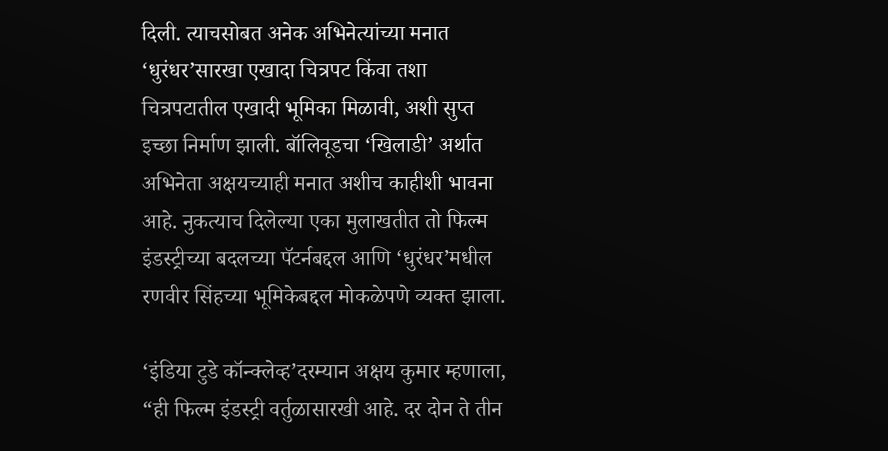दिली. त्याचसोबत अनेक अभिनेत्यांच्या मनात ‘धुरंधर’सारखा एखादा चित्रपट किंवा तशा चित्रपटातील एखादी भूमिका मिळावी, अशी सुप्त इच्छा निर्माण झाली. बॉलिवूडचा ‘खिलाडी’ अर्थात अभिनेता अक्षयच्याही मनात अशीच काहीशी भावना आहे. नुकत्याच दिलेल्या एका मुलाखतीत तो फिल्म इंडस्ट्रीच्या बदलच्या पॅटर्नबद्दल आणि ‘धुरंधर’मधील रणवीर सिंहच्या भूमिकेबद्दल मोकळेपणे व्यक्त झाला.

‘इंडिया टुडे कॉन्क्लेव्ह’दरम्यान अक्षय कुमार म्हणाला, “ही फिल्म इंडस्ट्री वर्तुळासारखी आहे. दर दोन ते तीन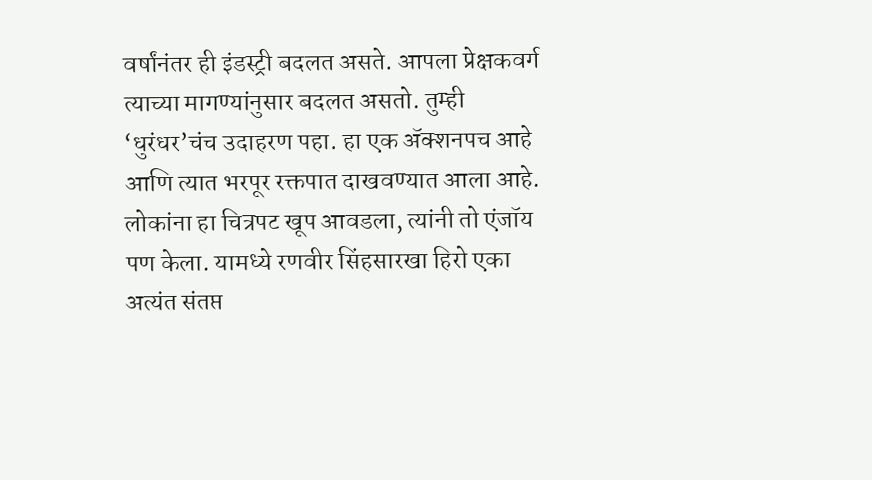वर्षांनंतर ही इंडस्ट्री बदलत असते. आपला प्रेक्षकवर्ग त्याच्या मागण्यांनुसार बदलत असतो. तुम्ही ‘धुरंधर’चंच उदाहरण पहा. हा एक ॲक्शनपच आहे आणि त्यात भरपूर रक्तपात दाखवण्यात आला आहे. लोकांना हा चित्रपट खूप आवडला, त्यांनी तो एंजॉय पण केला. यामध्ये रणवीर सिंहसारखा हिरो एका अत्यंत संतप्त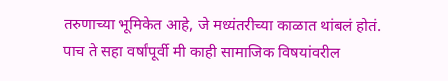तरुणाच्या भूमिकेत आहे, जे मध्यंतरीच्या काळात थांबलं होतं. पाच ते सहा वर्षांपूर्वी मी काही सामाजिक विषयांवरील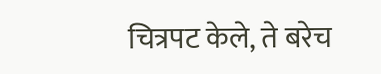चित्रपट केले, ते बरेच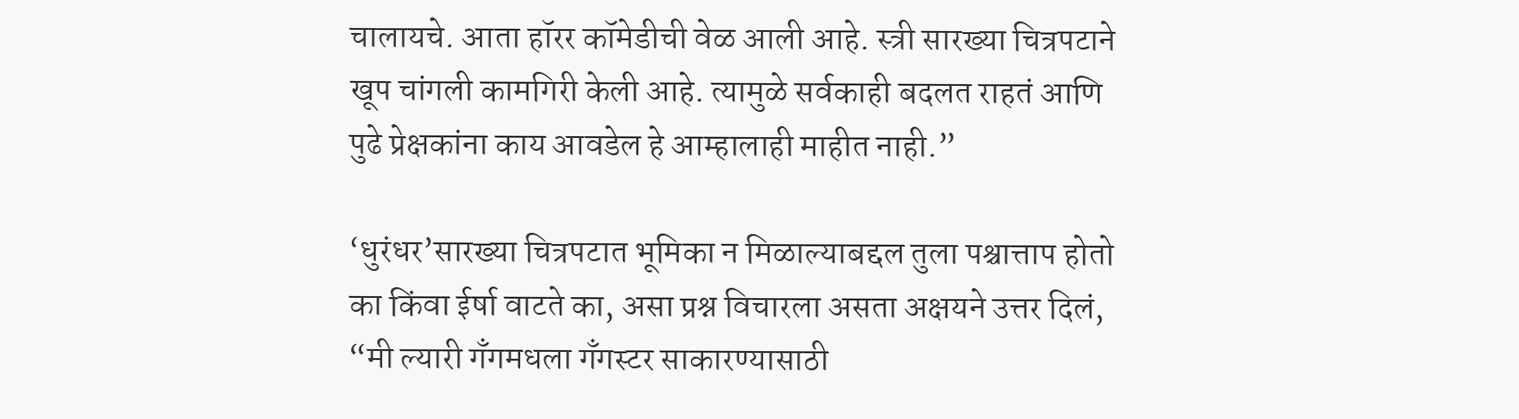चालायचे. आता हॉरर कॉमेडीची वेळ आली आहे. स्त्री सारख्या चित्रपटाने खूप चांगली कामगिरी केली आहे. त्यामुळे सर्वकाही बदलत राहतं आणि पुढे प्रेक्षकांना काय आवडेल हे आम्हालाही माहीत नाही.”

‘धुरंधर’सारख्या चित्रपटात भूमिका न मिळाल्याबद्दल तुला पश्चात्ताप होतो का किंवा ईर्षा वाटते का, असा प्रश्न विचारला असता अक्षयने उत्तर दिलं, “मी ल्यारी गँगमधला गँगस्टर साकारण्यासाठी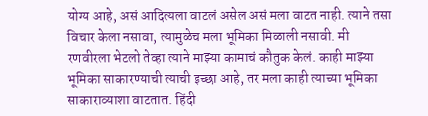योग्य आहे, असं आदित्यला वाटलं असेल असं मला वाटत नाही. त्याने तसा विचार केला नसावा, त्यामुळेच मला भूमिका मिळाली नसावी. मी रणवीरला भेटलो तेव्हा त्याने माझ्या कामाचं कौतुक केलं. काही माझ्या भूमिका साकारण्याची त्याची इच्छा आहे, तर मला काही त्याच्या भूमिका साकाराव्याशा वाटतात. हिंदी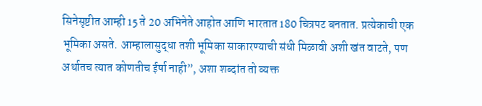सिनेसृष्टीत आम्ही 15 ते 20 अभिनेते आहोत आणि भारतात 180 चित्रपट बनतात. प्रत्येकाची एक भूमिका असते. आम्हालासुद्धा तशी भूमिका साकारण्याची संधी मिळावी अशी खंत वाटते, पण अर्थातच त्यात कोणतीच ईर्षा नाही”, अशा शब्दांत तो व्यक्त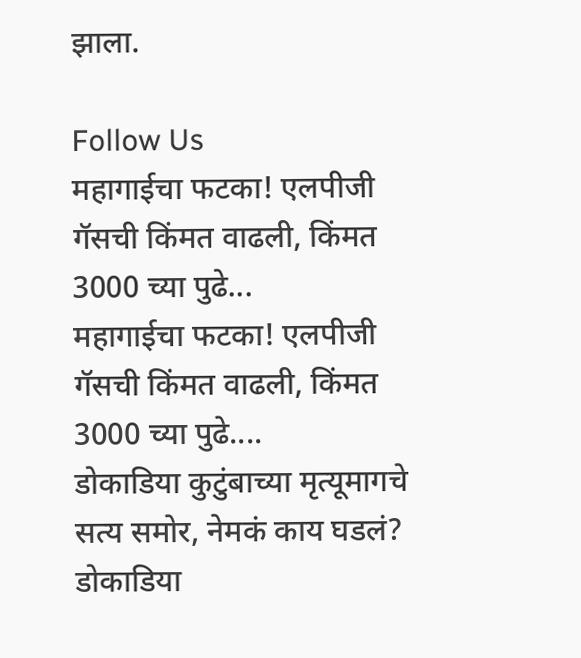झाला.

Follow Us
महागाईचा फटका! एलपीजी गॅसची किंमत वाढली, किंमत 3000 च्या पुढे...
महागाईचा फटका! एलपीजी गॅसची किंमत वाढली, किंमत 3000 च्या पुढे....
डोकाडिया कुटुंबाच्या मृत्यूमागचे सत्य समोर, नेमकं काय घडलं?
डोकाडिया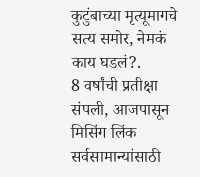कुटुंबाच्या मृत्यूमागचे सत्य समोर, नेमकं काय घडलं?.
8 वर्षांची प्रतीक्षा संपली, आजपासून मिसिंग लिंक सर्वसामान्यांसाठी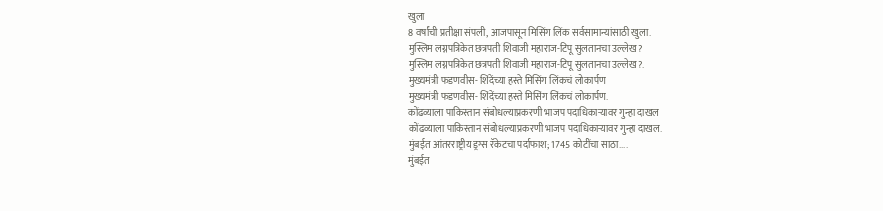खुला
8 वर्षांची प्रतीक्षा संपली, आजपासून मिसिंग लिंक सर्वसामान्यांसाठी खुला.
मुस्लिम लग्नपत्रिकेत छत्रपती शिवाजी महाराज-टिपू सुलतानचा उल्लेख?
मुस्लिम लग्नपत्रिकेत छत्रपती शिवाजी महाराज-टिपू सुलतानचा उल्लेख?.
मुख्यमंत्री फडणवीस- शिंदेंच्या हस्ते मिसिंग लिंकचं लोकार्पण
मुख्यमंत्री फडणवीस- शिंदेंच्या हस्ते मिसिंग लिंकचं लोकार्पण.
कोंढव्याला पाकिस्तान संबोधल्याप्रकरणी भाजप पदाधिकाऱ्यावर गुन्हा दाखल
कोंढव्याला पाकिस्तान संबोधल्याप्रकरणी भाजप पदाधिकाऱ्यावर गुन्हा दाखल.
मुंबईत आंतरराष्ट्रीय ड्रग्स रॅकेटचा पर्दाफाश; 1745 कोटींचा साठा....
मुंबईत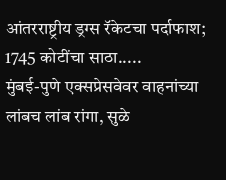आंतरराष्ट्रीय ड्रग्स रॅकेटचा पर्दाफाश; 1745 कोटींचा साठा.....
मुंबई-पुणे एक्सप्रेसवेवर वाहनांच्या लांबच लांब रांगा, सुळे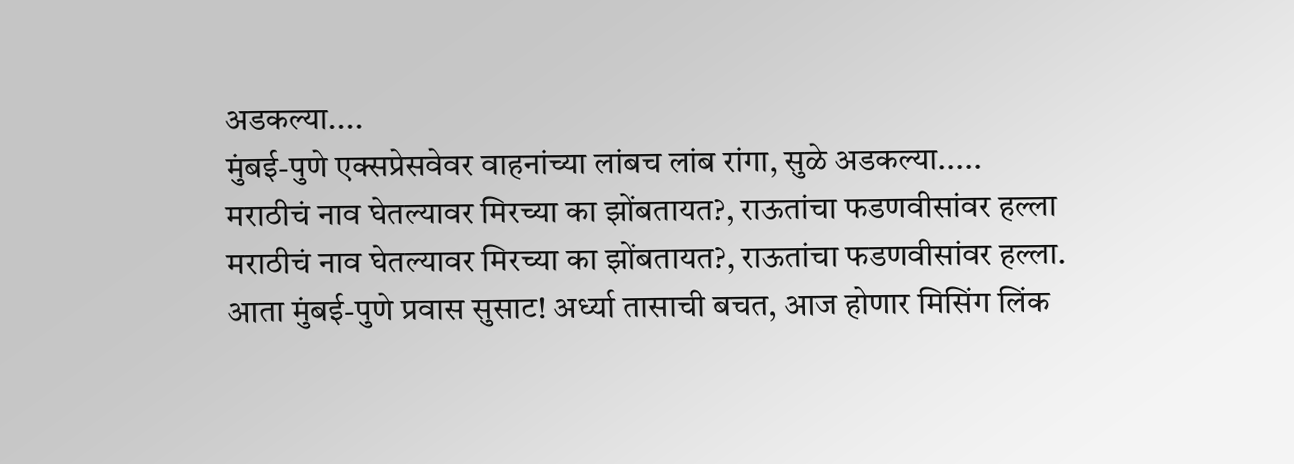अडकल्या....
मुंबई-पुणे एक्सप्रेसवेवर वाहनांच्या लांबच लांब रांगा, सुळे अडकल्या.....
मराठीचं नाव घेतल्यावर मिरच्या का झोंबतायत?, राऊतांचा फडणवीसांवर हल्ला
मराठीचं नाव घेतल्यावर मिरच्या का झोंबतायत?, राऊतांचा फडणवीसांवर हल्ला.
आता मुंबई-पुणे प्रवास सुसाट! अर्ध्या तासाची बचत, आज होणार मिसिंग लिंक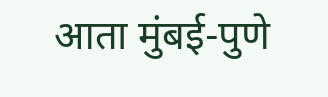आता मुंबई-पुणे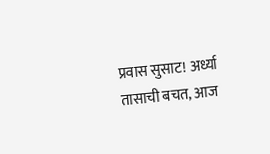प्रवास सुसाट! अर्ध्या तासाची बचत, आज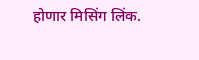होणार मिसिंग लिंक.